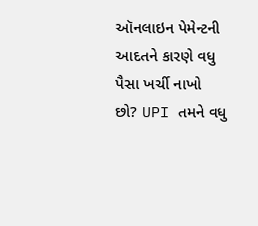ઑનલાઇન પેમેન્ટની આદતને કારણે વધુ પૈસા ખર્ચી નાખો છો? UPI તમને વધુ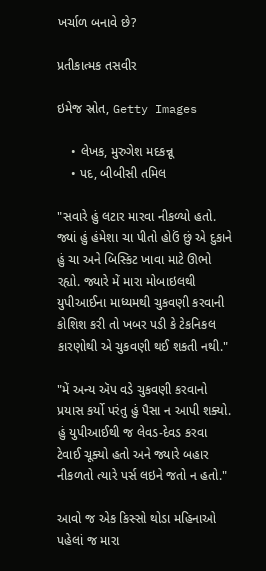ખર્ચાળ બનાવે છે?

પ્રતીકાત્મક તસવીર

ઇમેજ સ્રોત, Getty Images

    • લેખક, મુરુગેશ મદકન્નૂ
    • પદ, બીબીસી તમિલ

"સવારે હું લટાર મારવા નીકળ્યો હતો. જ્યાં હું હંમેશા ચા પીતો હોઉં છું એ દુકાને હું ચા અને બિસ્કિટ ખાવા માટે ઊભો રહ્યો. જ્યારે મેં મારા મોબાઇલથી યુપીઆઈના માધ્યમથી ચુકવણી કરવાની કોશિશ કરી તો ખબર પડી કે ટેકનિકલ કારણોથી એ ચુકવણી થઈ શકતી નથી."

"મેં અન્ય ઍપ વડે ચુકવણી કરવાનો પ્રયાસ કર્યો પરંતુ હું પૈસા ન આપી શક્યો. હું યુપીઆઈથી જ લેવડ-દેવડ કરવા ટેવાઈ ચૂક્યો હતો અને જ્યારે બહાર નીકળતો ત્યારે પર્સ લઇને જતો ન હતો."

આવો જ એક કિસ્સો થોડા મહિનાઓ પહેલાં જ મારા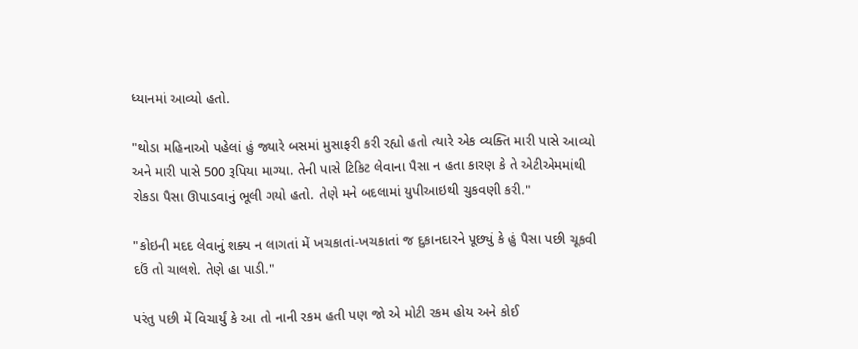ધ્યાનમાં આવ્યો હતો.

"થોડા મહિનાઓ પહેલાં હું જ્યારે બસમાં મુસાફરી કરી રહ્યો હતો ત્યારે એક વ્યક્તિ મારી પાસે આવ્યો અને મારી પાસે 500 રૂપિયા માગ્યા. તેની પાસે ટિકિટ લેવાના પૈસા ન હતા કારણ કે તે એટીએમમાંથી રોકડા પૈસા ઊપાડવાનું ભૂલી ગયો હતો. તેણે મને બદલામાં યુપીઆઇથી ચુકવણી કરી."

"કોઇની મદદ લેવાનું શક્ય ન લાગતાં મેં ખચકાતાં-ખચકાતાં જ દુકાનદારને પૂછ્યું કે હું પૈસા પછી ચૂકવી દઉં તો ચાલશે. તેણે હા પાડી."

પરંતુ પછી મેં વિચાર્યું કે આ તો નાની રકમ હતી પણ જો એ મોટી રકમ હોય અને કોઈ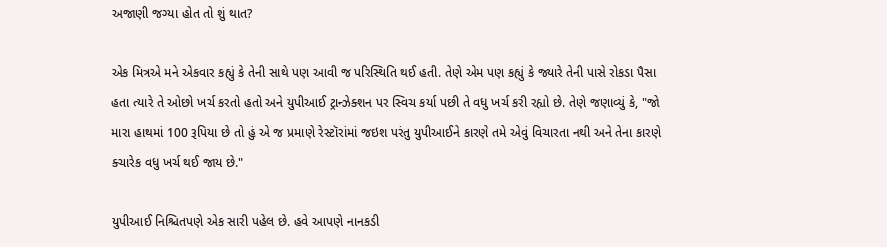અજાણી જગ્યા હોત તો શું થાત?

એક મિત્રએ મને એકવાર કહ્યું કે તેની સાથે પણ આવી જ પરિસ્થિતિ થઈ હતી. તેણે એમ પણ કહ્યું કે જ્યારે તેની પાસે રોકડા પૈસા હતા ત્યારે તે ઓછો ખર્ચ કરતો હતો અને યુપીઆઈ ટ્રાન્ઝેક્શન પર સ્વિચ કર્યા પછી તે વધુ ખર્ચ કરી રહ્યો છે. તેણે જણાવ્યું કે, "જો મારા હાથમાં 100 રૂપિયા છે તો હું એ જ પ્રમાણે રેસ્ટૉરાંમાં જઇશ પરંતુ યુપીઆઈને કારણે તમે એવું વિચારતા નથી અને તેના કારણે ક્ચારેક વધુ ખર્ચ થઈ જાય છે."

યુપીઆઈ નિશ્ચિતપણે એક સારી પહેલ છે. હવે આપણે નાનકડી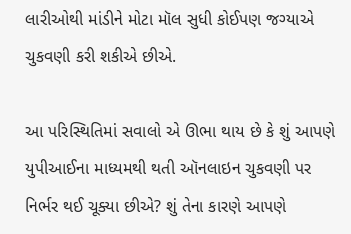લારીઓથી માંડીને મોટા મૉલ સુધી કોઈપણ જગ્યાએ ચુકવણી કરી શકીએ છીએ.

આ પરિસ્થિતિમાં સવાલો એ ઊભા થાય છે કે શું આપણે યુપીઆઈના માધ્યમથી થતી ઑનલાઇન ચુકવણી પર નિર્ભર થઈ ચૂક્યા છીએ? શું તેના કારણે આપણે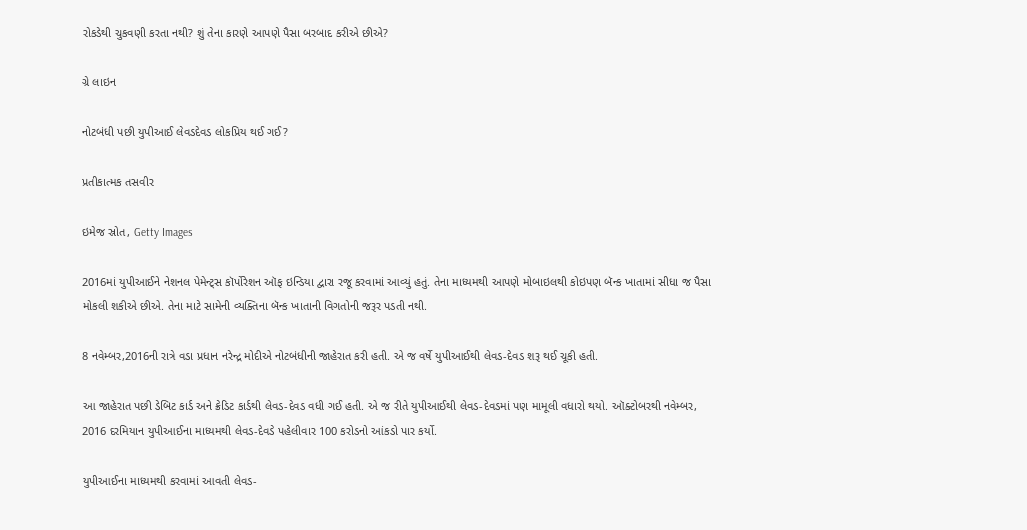રોકડેથી ચુકવણી કરતા નથી? શું તેના કારણે આપણે પૈસા બરબાદ કરીએ છીએ?

ગ્રે લાઇન

નોટબંધી પછી યુપીઆઈ લેવડદેવડ લોકપ્રિય થઈ ગઈ?

પ્રતીકાત્મક તસવીર

ઇમેજ સ્રોત, Getty Images

2016માં યુપીઆઈને નેશનલ પેમેન્ટ્સ કૉર્પોરેશન ઑફ ઇન્ડિયા દ્વારા રજૂ કરવામાં આવ્યું હતું. તેના માધ્યમથી આપણે મોબાઇલથી કોઇપણ બૅન્ક ખાતામાં સીધા જ પૈસા મોકલી શકીએ છીએ. તેના માટે સામેની વ્યક્તિના બૅન્ક ખાતાની વિગતોની જરૂર પડતી નથી.

8 નવેમ્બર,2016ની રાત્રે વડા પ્રધાન નરેન્દ્ર મોદીએ નોટબંધીની જાહેરાત કરી હતી. એ જ વર્ષે યુપીઆઈથી લેવડ-દેવડ શરૂ થઈ ચૂકી હતી.

આ જાહેરાત પછી ડેબિટ કાર્ડ અને ક્રેડિટ કાર્ડથી લેવડ-દેવડ વધી ગઈ હતી. એ જ રીતે યુપીઆઈથી લેવડ-દેવડમાં પણ મામૂલી વધારો થયો. ઑક્ટોબરથી નવેમ્બર, 2016 દરમિયાન યુપીઆઈના માધ્યમથી લેવડ-દેવડે પહેલીવાર 100 કરોડનો આંકડો પાર કર્યો.

યુપીઆઈના માધ્યમથી કરવામાં આવતી લેવડ-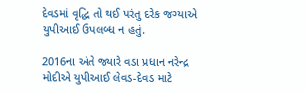દેવડમાં વૃદ્ધિ તો થઈ પરંતુ દરેક જગ્યાએ યુપીઆઈ ઉપલબ્ધ ન હતું.

2016ના અંતે જ્યારે વડા પ્રધાન નરેન્દ્ર મોદીએ યુપીઆઈ લેવડ-દેવડ માટે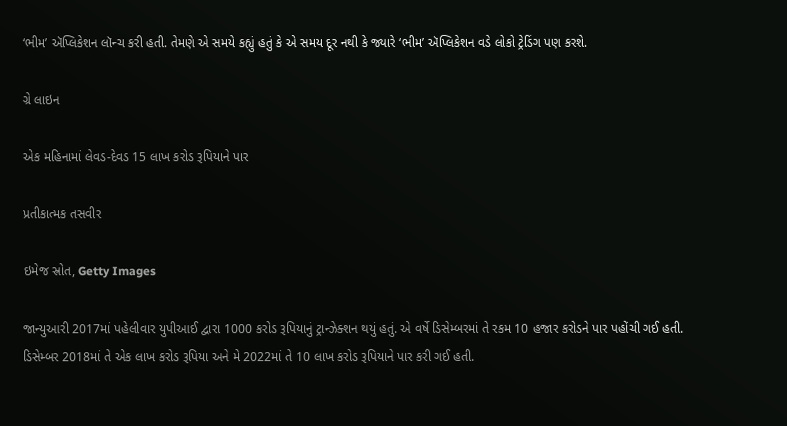‘ભીમ’ ઍપ્લિકેશન લૉન્ચ કરી હતી. તેમણે એ સમયે કહ્યું હતું કે એ સમય દૂર નથી કે જ્યારે ‘ભીમ’ ઍપ્લિકેશન વડે લોકો ટ્રેડિંગ પણ કરશે.

ગ્રે લાઇન

એક મહિનામાં લેવડ-દેવડ 15 લાખ કરોડ રૂપિયાને પાર

પ્રતીકાત્મક તસવીર

ઇમેજ સ્રોત, Getty Images

જાન્યુઆરી 2017માં પહેલીવાર યુપીઆઈ દ્વારા 1000 કરોડ રૂપિયાનું ટ્રાન્ઝેક્શન થયું હતું. એ વર્ષે ડિસેમ્બરમાં તે રકમ 10 હજાર કરોડને પાર પહોંચી ગઈ હતી. ડિસેમ્બર 2018માં તે એક લાખ કરોડ રૂપિયા અને મે 2022માં તે 10 લાખ કરોડ રૂપિયાને પાર કરી ગઈ હતી.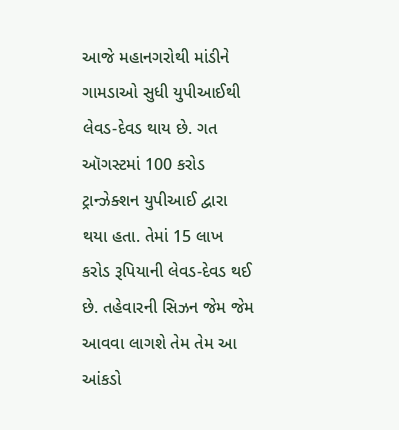આજે મહાનગરોથી માંડીને ગામડાઓ સુધી યુપીઆઈથી લેવડ-દેવડ થાય છે. ગત ઑગસ્ટમાં 100 કરોડ ટ્રાન્ઝેક્શન યુપીઆઈ દ્વારા થયા હતા. તેમાં 15 લાખ કરોડ રૂપિયાની લેવડ-દેવડ થઈ છે. તહેવારની સિઝન જેમ જેમ આવવા લાગશે તેમ તેમ આ આંકડો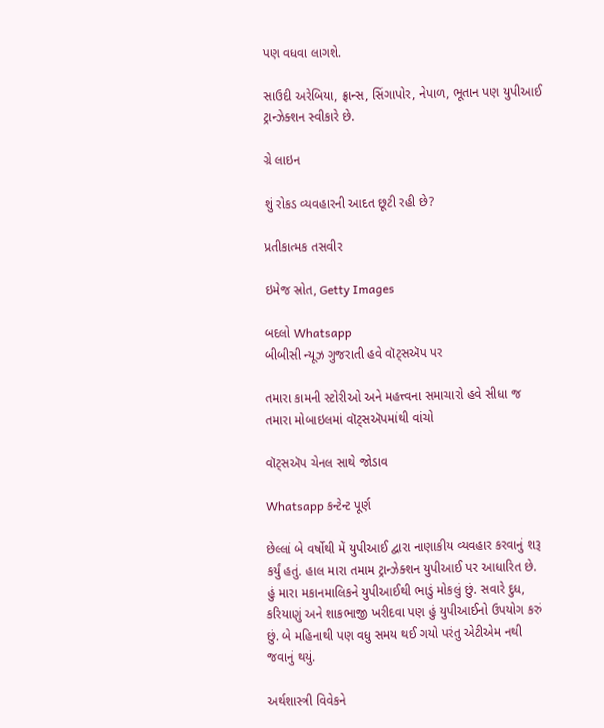પણ વધવા લાગશે.

સાઉદી અરેબિયા, ફ્રાન્સ, સિંગાપોર, નેપાળ, ભૂતાન પણ યુપીઆઈ ટ્રાન્ઝેક્શન સ્વીકારે છે.

ગ્રે લાઇન

શું રોકડ વ્યવહારની આદત છૂટી રહી છે?

પ્રતીકાત્મક તસવીર

ઇમેજ સ્રોત, Getty Images

બદલો Whatsapp
બીબીસી ન્યૂઝ ગુજરાતી હવે વૉટ્સઍપ પર

તમારા કામની સ્ટોરીઓ અને મહત્ત્વના સમાચારો હવે સીધા જ તમારા મોબાઇલમાં વૉટ્સઍપમાંથી વાંચો

વૉટ્સઍપ ચેનલ સાથે જોડાવ

Whatsapp કન્ટેન્ટ પૂર્ણ

છેલ્લાં બે વર્ષોથી મેં યુપીઆઈ દ્વારા નાણાકીય વ્યવહાર કરવાનું શરૂ કર્યું હતું. હાલ મારા તમામ ટ્રાન્ઝેક્શન યુપીઆઈ પર આધારિત છે. હું મારા મકાનમાલિકને યુપીઆઈથી ભાડું મોકલું છું. સવારે દુધ, કરિયાણું અને શાકભાજી ખરીદવા પણ હું યુપીઆઈનો ઉપયોગ કરું છું. બે મહિનાથી પણ વધુ સમય થઈ ગયો પરંતુ એટીએમ નથી જવાનું થયું.

અર્થશાસ્ત્રી વિવેકને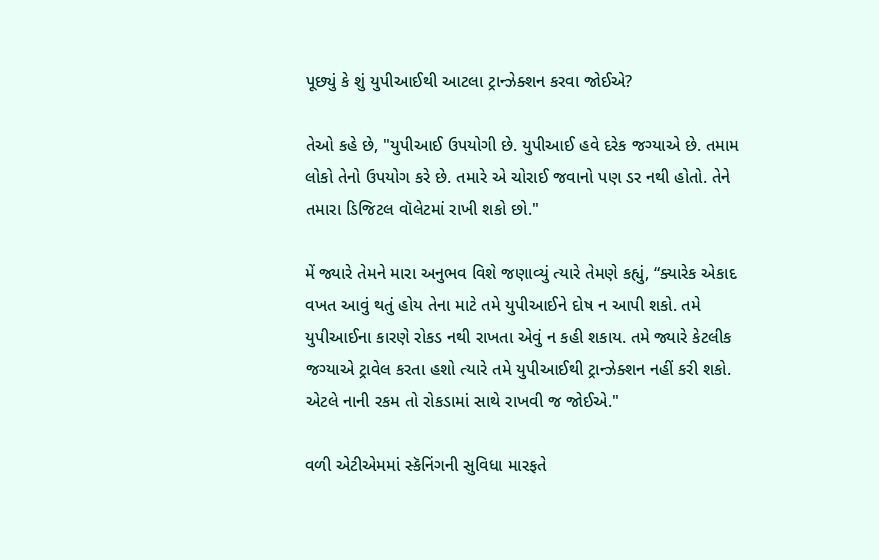પૂછ્યું કે શું યુપીઆઈથી આટલા ટ્રાન્ઝેક્શન કરવા જોઈએ?

તેઓ કહે છે, "યુપીઆઈ ઉપયોગી છે. યુપીઆઈ હવે દરેક જગ્યાએ છે. તમામ લોકો તેનો ઉપયોગ કરે છે. તમારે એ ચોરાઈ જવાનો પણ ડર નથી હોતો. તેને તમારા ડિજિટલ વૉલેટમાં રાખી શકો છો."

મેં જ્યારે તેમને મારા અનુભવ વિશે જણાવ્યું ત્યારે તેમણે કહ્યું, “ક્યારેક એકાદ વખત આવું થતું હોય તેના માટે તમે યુપીઆઈને દોષ ન આપી શકો. તમે યુપીઆઈના કારણે રોકડ નથી રાખતા એવું ન કહી શકાય. તમે જ્યારે કેટલીક જગ્યાએ ટ્રાવેલ કરતા હશો ત્યારે તમે યુપીઆઈથી ટ્રાન્ઝેક્શન નહીં કરી શકો. એટલે નાની રકમ તો રોકડામાં સાથે રાખવી જ જોઈએ."

વળી એટીએમમાં સ્કૅનિંગની સુવિધા મારફતે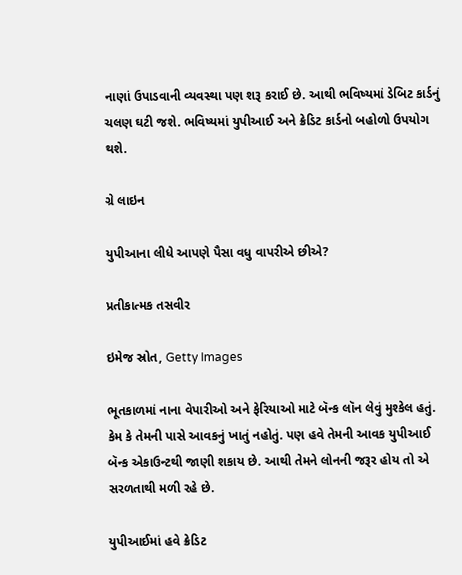નાણાં ઉપાડવાની વ્યવસ્થા પણ શરૂ કરાઈ છે. આથી ભવિષ્યમાં ડેબિટ કાર્ડનું ચલણ ઘટી જશે. ભવિષ્યમાં યુપીઆઈ અને ક્રેડિટ કાર્ડનો બહોળો ઉપયોગ થશે.

ગ્રે લાઇન

યુપીઆના લીધે આપણે પૈસા વધુ વાપરીએ છીએ?

પ્રતીકાત્મક તસવીર

ઇમેજ સ્રોત, Getty Images

ભૂતકાળમાં નાના વેપારીઓ અને ફેરિયાઓ માટે બૅન્ક લૉન લેવું મુશ્કેલ હતું. કેમ કે તેમની પાસે આવકનું ખાતું નહોતું. પણ હવે તેમની આવક યુપીઆઈ બૅન્ક એકાઉન્ટથી જાણી શકાય છે. આથી તેમને લોનની જરૂર હોય તો એ સરળતાથી મળી રહે છે.

યુપીઆઈમાં હવે ક્રેડિટ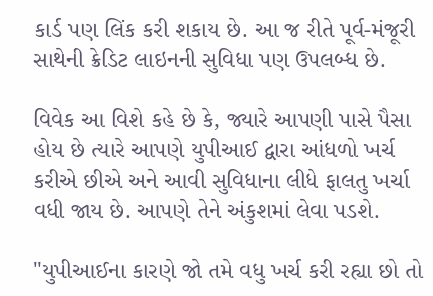કાર્ડ પણ લિંક કરી શકાય છે. આ જ રીતે પૂર્વ-મંજૂરી સાથેની ક્રેડિટ લાઇનની સુવિધા પણ ઉપલબ્ધ છે.

વિવેક આ વિશે કહે છે કે, જ્યારે આપણી પાસે પૈસા હોય છે ત્યારે આપણે યુપીઆઈ દ્વારા આંધળો ખર્ચ કરીએ છીએ અને આવી સુવિધાના લીધે ફાલતુ ખર્ચા વધી જાય છે. આપણે તેને અંકુશમાં લેવા પડશે.

"યુપીઆઈના કારણે જો તમે વધુ ખર્ચ કરી રહ્યા છો તો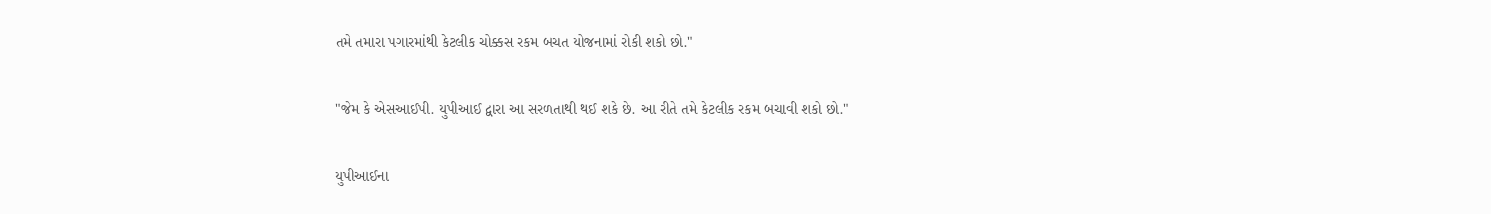તમે તમારા પગારમાંથી કેટલીક ચોક્કસ રકમ બચત યોજનામાં રોકી શકો છો."

"જેમ કે એસઆઈપી. યુપીઆઈ દ્વારા આ સરળતાથી થઈ શકે છે. આ રીતે તમે કેટલીક રકમ બચાવી શકો છો."

યુપીઆઈના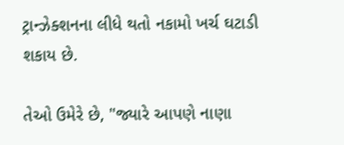ટ્રાન્ઝેક્શનના લીધે થતો નકામો ખર્ચ ઘટાડી શકાય છે.

તેઓ ઉમેરે છે, "જ્યારે આપણે નાણા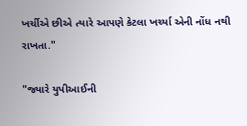ખર્ચીએ છીએ ત્યારે આપણે કેટલા ખર્ચ્યા એની નોંધ નથી રાખતા."

"જ્યારે યુપીઆઈની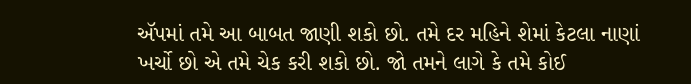ઍપમાં તમે આ બાબત જાણી શકો છો. તમે દર મહિને શેમાં કેટલા નાણાં ખર્ચો છો એ તમે ચેક કરી શકો છો. જો તમને લાગે કે તમે કોઈ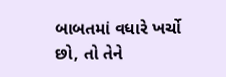બાબતમાં વધારે ખર્ચો છો, તો તેને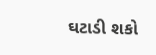ઘટાડી શકો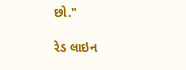છો."

રેડ લાઇન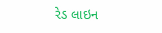રેડ લાઇન